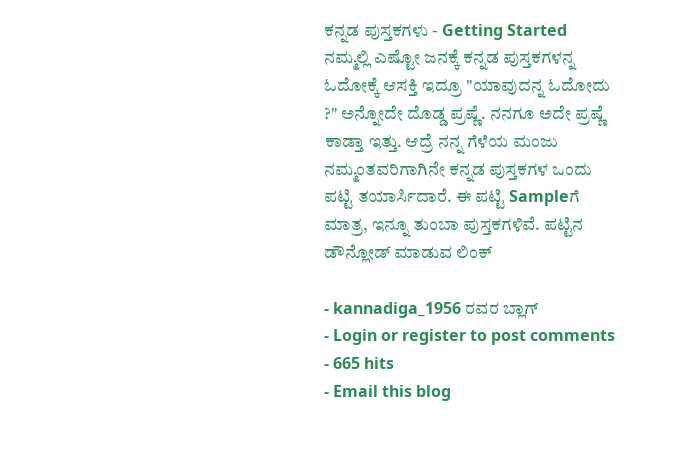ಕನ್ನಡ ಪುಸ್ತಕಗಳು - Getting Started
ನಮ್ಮಲ್ಲಿ ಎಷ್ಟೋ ಜನಕ್ಕೆ ಕನ್ನಡ ಪುಸ್ತಕಗಳನ್ನ ಓದೋಕ್ಕೆ ಆಸಕ್ತಿ ಇದ್ರೂ "ಯಾವುದನ್ನ ಓದೋದು ?" ಅನ್ನೋದೇ ದೊಡ್ಡ ಪ್ರಷ್ಣೆ. ನನಗೂ ಅದೇ ಪ್ರಷ್ಣೆ ಕಾಡ್ತಾ ಇತ್ತು. ಆದ್ರೆ ನನ್ನ ಗೆಳೆಯ ಮಂಜು ನಮ್ಮಂತವರಿಗಾಗಿನೇ ಕನ್ನಡ ಪುಸ್ತಕಗಳ ಒಂದು ಪಟ್ಟಿ ತಯಾರ್ಸಿದಾರೆ. ಈ ಪಟ್ಟಿ Sampleಗೆ ಮಾತ್ರ, ಇನ್ನೂ ತುಂಬಾ ಪುಸ್ತಕಗಳಿವೆ. ಪಟ್ಟಿನ ಡೌನ್ಲೋಡ್ ಮಾಡುವ ಲಿಂಕ್

- kannadiga_1956 ರವರ ಬ್ಲಾಗ್
- Login or register to post comments
- 665 hits
- Email this blog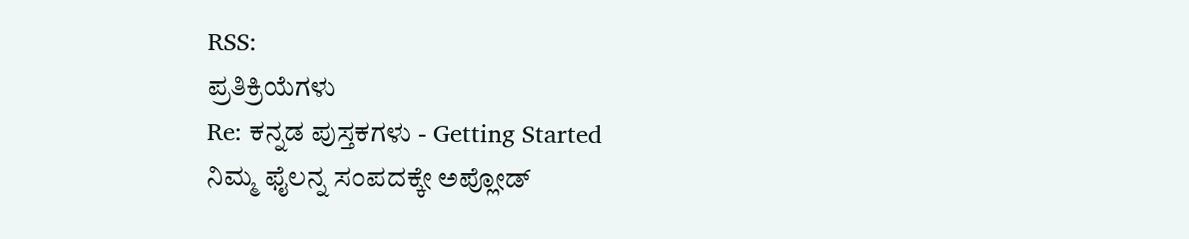RSS:
ಪ್ರತಿಕ್ರಿಯೆಗಳು
Re: ಕನ್ನಡ ಪುಸ್ತಕಗಳು - Getting Started
ನಿಮ್ಮ ಫೈಲನ್ನ ಸಂಪದಕ್ಕೇ ಅಪ್ಲೋಡ್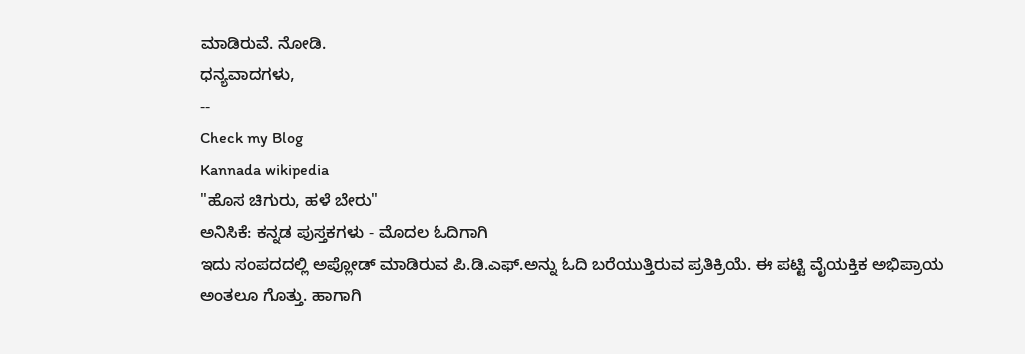ಮಾಡಿರುವೆ. ನೋಡಿ.
ಧನ್ಯವಾದಗಳು,
--
Check my Blog
Kannada wikipedia
"ಹೊಸ ಚಿಗುರು, ಹಳೆ ಬೇರು"
ಅನಿಸಿಕೆ: ಕನ್ನಡ ಪುಸ್ತಕಗಳು - ಮೊದಲ ಓದಿಗಾಗಿ
ಇದು ಸಂಪದದಲ್ಲಿ ಅಪ್ಲೋಡ್ ಮಾಡಿರುವ ಪಿ.ಡಿ.ಎಫ್.ಅನ್ನು ಓದಿ ಬರೆಯುತ್ತಿರುವ ಪ್ರತಿಕ್ರಿಯೆ. ಈ ಪಟ್ಟಿ ವೈಯಕ್ತಿಕ ಅಭಿಪ್ರಾಯ ಅಂತಲೂ ಗೊತ್ತು. ಹಾಗಾಗಿ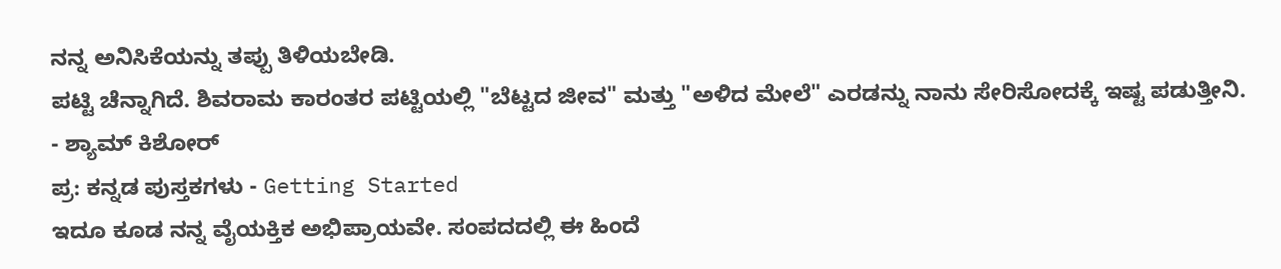ನನ್ನ ಅನಿಸಿಕೆಯನ್ನು ತಪ್ಪು ತಿಳಿಯಬೇಡಿ.
ಪಟ್ಟಿ ಚೆನ್ನಾಗಿದೆ. ಶಿವರಾಮ ಕಾರಂತರ ಪಟ್ಟಿಯಲ್ಲಿ "ಬೆಟ್ಟದ ಜೀವ" ಮತ್ತು "ಅಳಿದ ಮೇಲೆ" ಎರಡನ್ನು ನಾನು ಸೇರಿಸೋದಕ್ಕೆ ಇಷ್ಟ ಪಡುತ್ತೀನಿ.
- ಶ್ಯಾಮ್ ಕಿಶೋರ್
ಪ್ರ: ಕನ್ನಡ ಪುಸ್ತಕಗಳು - Getting Started
ಇದೂ ಕೂಡ ನನ್ನ ವೈಯಕ್ತಿಕ ಅಭಿಪ್ರಾಯವೇ. ಸಂಪದದಲ್ಲಿ ಈ ಹಿಂದೆ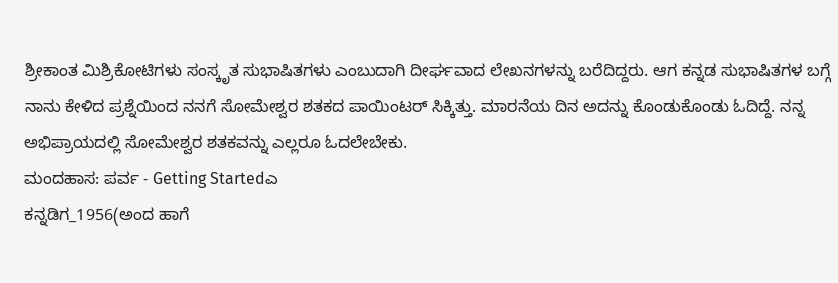ಶ್ರೀಕಾಂತ ಮಿಶ್ರಿಕೋಟಿಗಳು ಸಂಸ್ಕೃತ ಸುಭಾಷಿತಗಳು ಎಂಬುದಾಗಿ ದೀರ್ಘವಾದ ಲೇಖನಗಳನ್ನು ಬರೆದಿದ್ದರು. ಆಗ ಕನ್ನಡ ಸುಭಾಷಿತಗಳ ಬಗ್ಗೆ ನಾನು ಕೇಳಿದ ಪ್ರಶ್ನೆಯಿಂದ ನನಗೆ ಸೋಮೇಶ್ವರ ಶತಕದ ಪಾಯಿಂಟರ್ ಸಿಕ್ಕಿತ್ತು. ಮಾರನೆಯ ದಿನ ಅದನ್ನು ಕೊಂಡುಕೊಂಡು ಓದಿದ್ದೆ. ನನ್ನ ಅಭಿಪ್ರಾಯದಲ್ಲಿ ಸೋಮೇಶ್ವರ ಶತಕವನ್ನು ಎಲ್ಲರೂ ಓದಲೇಬೇಕು.
ಮಂದಹಾಸ: ಪರ್ವ - Getting Startedಎ
ಕನ್ನಡಿಗ_1956(ಅಂದ ಹಾಗೆ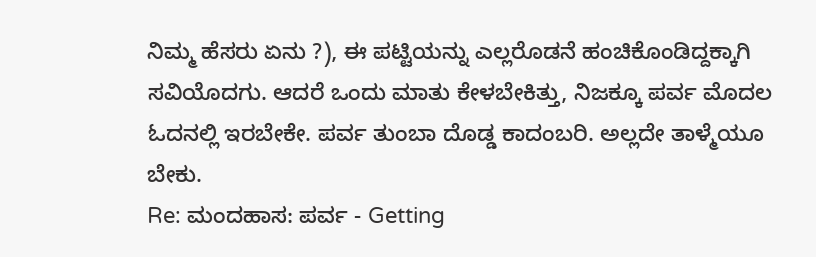ನಿಮ್ಮ ಹೆಸರು ಏನು ?), ಈ ಪಟ್ಟಿಯನ್ನು ಎಲ್ಲರೊಡನೆ ಹಂಚಿಕೊಂಡಿದ್ದಕ್ಕಾಗಿ ಸವಿಯೊದಗು. ಆದರೆ ಒಂದು ಮಾತು ಕೇಳಬೇಕಿತ್ತು, ನಿಜಕ್ಕೂ ಪರ್ವ ಮೊದಲ ಓದನಲ್ಲಿ ಇರಬೇಕೇ. ಪರ್ವ ತುಂಬಾ ದೊಡ್ಡ ಕಾದಂಬರಿ. ಅಲ್ಲದೇ ತಾಳ್ಮೆಯೂ ಬೇಕು.
Re: ಮಂದಹಾಸ: ಪರ್ವ - Getting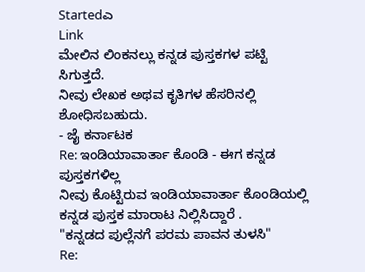Startedಎ
Link
ಮೇಲಿನ ಲಿಂಕನಲ್ಲು ಕನ್ನಡ ಪುಸ್ತಕಗಳ ಪಟ್ಟಿ ಸಿಗುತ್ತದೆ.
ನೀವು ಲೇಖಕ ಅಥವ ಕೃತಿಗಳ ಹೆಸರಿನಲ್ಲಿ ಶೋಧಿಸಬಹುದು.
- ಜೈ ಕರ್ನಾಟಕ
Re: ಇಂಡಿಯಾವಾರ್ತಾ ಕೊಂಡಿ - ಈಗ ಕನ್ನಡ ಪುಸ್ತಕಗಳಿಲ್ಲ
ನೀವು ಕೊಟ್ಟಿರುವ ಇಂಡಿಯಾವಾರ್ತಾ ಕೊಂಡಿಯಲ್ಲಿ ಕನ್ನಡ ಪುಸ್ತಕ ಮಾರಾಟ ನಿಲ್ಲಿಸಿದ್ದಾರೆ .
"ಕನ್ನಡದ ಪುಲ್ಲೆನಗೆ ಪರಮ ಪಾವನ ತುಳಸಿ"
Re: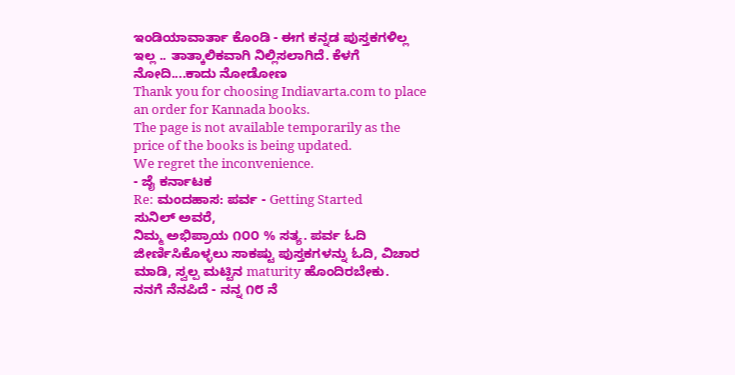ಇಂಡಿಯಾವಾರ್ತಾ ಕೊಂಡಿ - ಈಗ ಕನ್ನಡ ಪುಸ್ತಕಗಳಿಲ್ಲ
ಇಲ್ಲ .. ತಾತ್ಕಾಲಿಕವಾಗಿ ನಿಲ್ಲಿಸಲಾಗಿದೆ. ಕೆಳಗೆ ನೋದಿ....ಕಾದು ನೋಡೋಣ
Thank you for choosing Indiavarta.com to place an order for Kannada books.
The page is not available temporarily as the price of the books is being updated.
We regret the inconvenience.
- ಜೈ ಕರ್ನಾಟಕ
Re: ಮಂದಹಾಸ: ಪರ್ವ - Getting Started
ಸುನಿಲ್ ಅವರೆ,
ನಿಮ್ಮ ಅಭಿಪ್ರಾಯ ೧೦೦ % ಸತ್ಯ. ಪರ್ವ ಓದಿ ಜೀರ್ಣಿಸಿಕೊಳ್ಳಲು ಸಾಕಷ್ಟು ಪುಸ್ತಕಗಳನ್ನು ಓದಿ, ವಿಚಾರ ಮಾಡಿ, ಸ್ವಲ್ಪ ಮಟ್ಟಿನ maturity ಹೊಂದಿರಬೇಕು.
ನನಗೆ ನೆನಪಿದೆ - ನನ್ನ ೧೮ ನೆ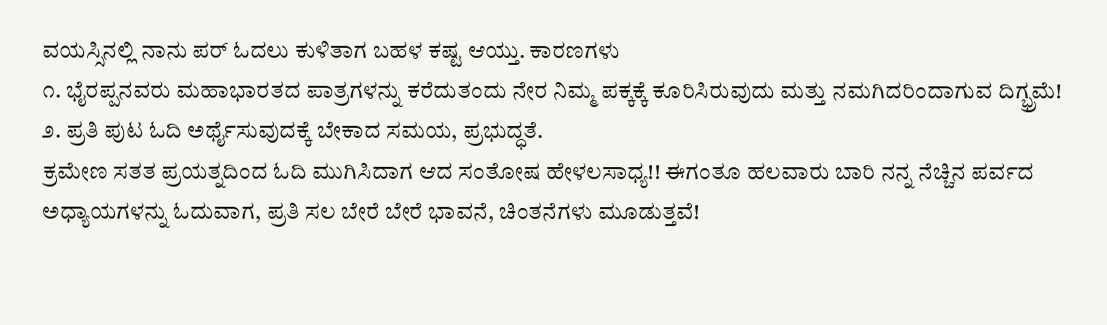ವಯಸ್ಸಿನಲ್ಲಿ ನಾನು ಪರ್ ಓದಲು ಕುಳಿತಾಗ ಬಹಳ ಕಷ್ಟ ಆಯ್ತು. ಕಾರಣಗಳು
೧. ಭೈರಪ್ಪನವರು ಮಹಾಭಾರತದ ಪಾತ್ರಗಳನ್ನು ಕರೆದುತಂದು ನೇರ ನಿಮ್ಮ ಪಕ್ಕಕ್ಕೆ ಕೂರಿಸಿರುವುದು ಮತ್ತು ನಮಗಿದರಿಂದಾಗುವ ದಿಗ್ಭ್ರಮೆ!
೨. ಪ್ರತಿ ಪುಟ ಓದಿ ಅರ್ಥೈಸುವುದಕ್ಕೆ ಬೇಕಾದ ಸಮಯ, ಪ್ರಭುದ್ಧತೆ.
ಕ್ರಮೇಣ ಸತತ ಪ್ರಯತ್ನದಿಂದ ಓದಿ ಮುಗಿಸಿದಾಗ ಆದ ಸಂತೋಷ ಹೇಳಲಸಾಧ್ಯ!! ಈಗಂತೂ ಹಲವಾರು ಬಾರಿ ನನ್ನ ನೆಚ್ಚಿನ ಪರ್ವದ ಅಧ್ಯಾಯಗಳನ್ನು ಓದುವಾಗ, ಪ್ರತಿ ಸಲ ಬೇರೆ ಬೇರೆ ಭಾವನೆ, ಚಿಂತನೆಗಳು ಮೂಡುತ್ತವೆ!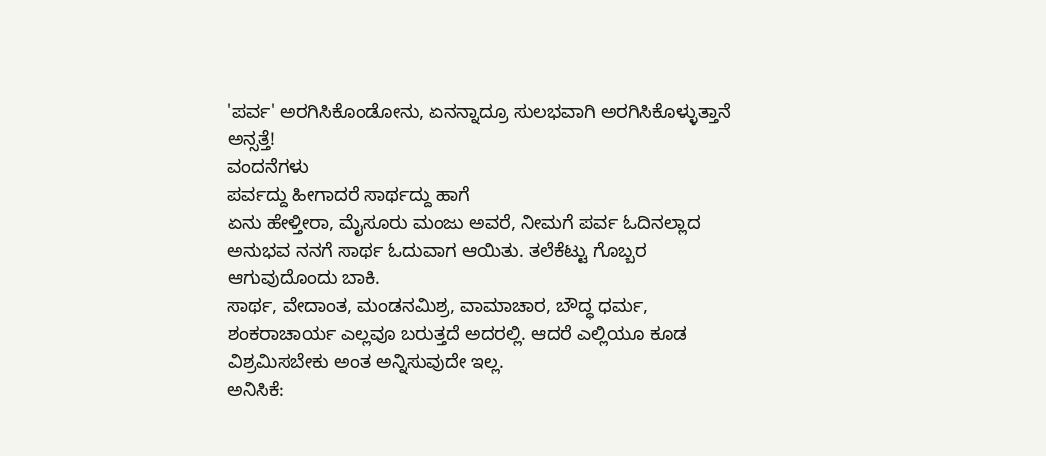'ಪರ್ವ' ಅರಗಿಸಿಕೊಂಡೋನು, ಏನನ್ನಾದ್ರೂ ಸುಲಭವಾಗಿ ಅರಗಿಸಿಕೊಳ್ಳುತ್ತಾನೆ ಅನ್ಸತ್ತೆ!
ವಂದನೆಗಳು
ಪರ್ವದ್ದು ಹೀಗಾದರೆ ಸಾರ್ಥದ್ದು ಹಾಗೆ
ಏನು ಹೇಳ್ತೀರಾ, ಮೈಸೂರು ಮಂಜು ಅವರೆ, ನೀಮಗೆ ಪರ್ವ ಓದಿನಲ್ಲಾದ ಅನುಭವ ನನಗೆ ಸಾರ್ಥ ಓದುವಾಗ ಆಯಿತು. ತಲೆಕೆಟ್ಟು ಗೊಬ್ಬರ ಆಗುವುದೊಂದು ಬಾಕಿ.
ಸಾರ್ಥ, ವೇದಾಂತ, ಮಂಡನಮಿಶ್ರ, ವಾಮಾಚಾರ, ಬೌದ್ಧ ಧರ್ಮ, ಶಂಕರಾಚಾರ್ಯ ಎಲ್ಲವೂ ಬರುತ್ತದೆ ಅದರಲ್ಲಿ. ಆದರೆ ಎಲ್ಲಿಯೂ ಕೂಡ ವಿಶ್ರಮಿಸಬೇಕು ಅಂತ ಅನ್ನಿಸುವುದೇ ಇಲ್ಲ.
ಅನಿಸಿಕೆ: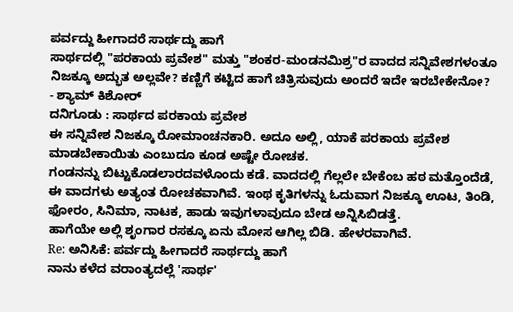ಪರ್ವದ್ದು ಹೀಗಾದರೆ ಸಾರ್ಥದ್ದು ಹಾಗೆ
ಸಾರ್ಥದಲ್ಲಿ "ಪರಕಾಯ ಪ್ರವೇಶ" ಮತ್ತು "ಶಂಕರ-ಮಂಡನಮಿಶ್ರ"ರ ವಾದದ ಸನ್ನಿವೇಶಗಳಂತೂ ನಿಜಕ್ಕೂ ಅದ್ಭುತ ಅಲ್ಲವೇ? ಕಣ್ಣಿಗೆ ಕಟ್ಟಿದ ಹಾಗೆ ಚಿತ್ರಿಸುವುದು ಅಂದರೆ ಇದೇ ಇರಬೇಕೇನೋ?
- ಶ್ಯಾಮ್ ಕಿಶೋರ್
ದನಿಗೂಡು : ಸಾರ್ಥದ ಪರಕಾಯ ಪ್ರವೇಶ
ಈ ಸನ್ನಿವೇಶ ನಿಜಕ್ಕೂ ರೋಮಾಂಚನಕಾರಿ. ಅದೂ ಅಲ್ಲಿ, ಯಾಕೆ ಪರಕಾಯ ಪ್ರವೇಶ ಮಾಡಬೇಕಾಯಿತು ಎಂಬುದೂ ಕೂಡ ಅಷ್ಟೇ ರೋಚಕ.
ಗಂಡನನ್ನು ಬಿಟ್ಟುಕೊಡಲಾರದವಳೊಂದು ಕಡೆ. ವಾದದಲ್ಲಿ ಗೆಲ್ಲಲೇ ಬೇಕೆಂಬ ಹಠ ಮತ್ತೊಂದೆಡೆ, ಈ ವಾದಗಳು ಅತ್ಯಂತ ರೋಚಕವಾಗಿವೆ. ಇಂಥ ಕೃತಿಗಳನ್ನು ಓದುವಾಗ ನಿಜಕ್ಕೂ ಊಟ, ತಿಂಡಿ, ಫೋರಂ, ಸಿನಿಮಾ, ನಾಟಕ, ಹಾಡು ಇವುಗಳಾವುದೂ ಬೇಡ ಅನ್ನಿಸಿಬಿಡತ್ತೆ.
ಹಾಗೆಯೇ ಅಲ್ಲಿ ಶೃಂಗಾರ ರಸಕ್ಕೂ ಏನು ಮೋಸ ಆಗಿಲ್ಲ ಬಿಡಿ. ಹೇಳರವಾಗಿವೆ.
Re: ಅನಿಸಿಕೆ: ಪರ್ವದ್ದು ಹೀಗಾದರೆ ಸಾರ್ಥದ್ದು ಹಾಗೆ
ನಾನು ಕಳೆದ ವರಾಂತ್ಯದಲ್ಲೆ 'ಸಾರ್ಥ'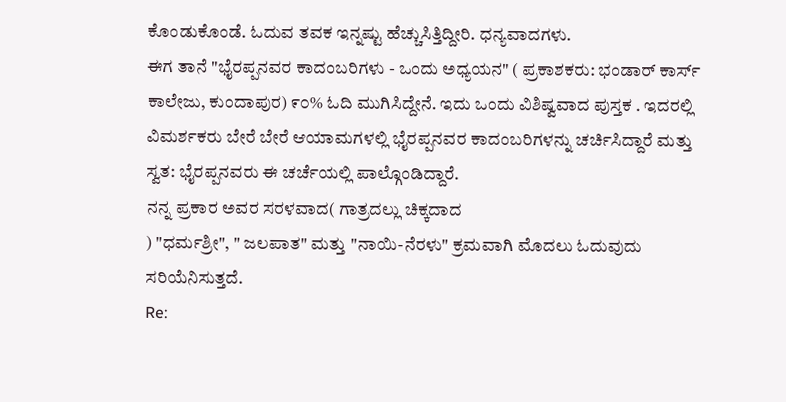ಕೊಂಡುಕೊಂಡೆ. ಓದುವ ತವಕ ಇನ್ನಷ್ಟು ಹೆಚ್ಚುಸಿತ್ತಿದ್ದೀರಿ. ಧನ್ಯವಾದಗಳು.
ಈಗ ತಾನೆ "ಭೈರಪ್ಪನವರ ಕಾದಂಬರಿಗಳು - ಒಂದು ಅಧ್ಯಯನ" ( ಪ್ರಕಾಶಕರು: ಭಂಡಾರ್ ಕಾರ್ಸ್ ಕಾಲೇಜು, ಕುಂದಾಪುರ) ೯೦% ಓದಿ ಮುಗಿಸಿದ್ದೇನೆ. ಇದು ಒಂದು ವಿಶಿಷ್ವವಾದ ಪುಸ್ತಕ . ಇದರಲ್ಲಿ ವಿಮರ್ಶಕರು ಬೇರೆ ಬೇರೆ ಆಯಾಮಗಳಲ್ಲಿ ಭೈರಪ್ಪನವರ ಕಾದಂಬರಿಗಳನ್ನು ಚರ್ಚಿಸಿದ್ದಾರೆ ಮತ್ತು ಸ್ವತ: ಭೈರಪ್ಪನವರು ಈ ಚರ್ಚೆಯಲ್ಲಿ ಪಾಲ್ಗೊಂಡಿದ್ದಾರೆ.
ನನ್ನ ಪ್ರಕಾರ ಅವರ ಸರಳವಾದ( ಗಾತ್ರದಲ್ಲು ಚಿಕ್ಕದಾದ
) "ಧರ್ಮಶ್ರೀ", " ಜಲಪಾತ" ಮತ್ತು "ನಾಯಿ-ನೆರಳು" ಕ್ರಮವಾಗಿ ಮೊದಲು ಓದುವುದು ಸರಿಯೆನಿಸುತ್ತದೆ.
Re: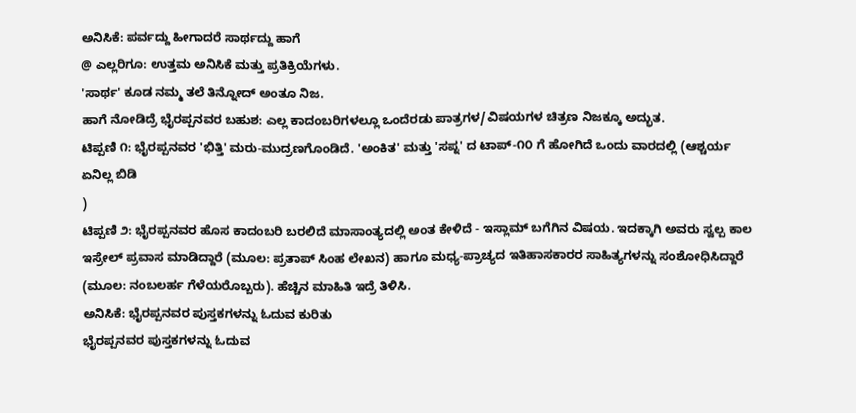ಅನಿಸಿಕೆ: ಪರ್ವದ್ದು ಹೀಗಾದರೆ ಸಾರ್ಥದ್ದು ಹಾಗೆ
@ ಎಲ್ಲರಿಗೂ: ಉತ್ತಮ ಅನಿಸಿಕೆ ಮತ್ತು ಪ್ರತಿಕ್ರಿಯೆಗಳು.
'ಸಾರ್ಥ' ಕೂಡ ನಮ್ಮ ತಲೆ ತಿನ್ನೋದ್ ಅಂತೂ ನಿಜ.
ಹಾಗೆ ನೋಡಿದ್ರೆ ಭೈರಪ್ಪನವರ ಬಹುಶ: ಎಲ್ಲ ಕಾದಂಬರಿಗಳಲ್ಲೂ ಒಂದೆರಡು ಪಾತ್ರಗಳ/ವಿಷಯಗಳ ಚಿತ್ರಣ ನಿಜಕ್ಕೂ ಅದ್ಭುತ.
ಟಿಪ್ಪಣಿ ೧: ಭೈರಪ್ಪನವರ 'ಭಿತ್ತಿ' ಮರು-ಮುದ್ರಣಗೊಂಡಿದೆ. 'ಅಂಕಿತ' ಮತ್ತು 'ಸಪ್ನ' ದ ಟಾಪ್-೧೦ ಗೆ ಹೋಗಿದೆ ಒಂದು ವಾರದಲ್ಲಿ (ಆಶ್ಚರ್ಯ ಏನಿಲ್ಲ ಬಿಡಿ
)
ಟಿಪ್ಪಣಿ ೨: ಭೈರಪ್ಪನವರ ಹೊಸ ಕಾದಂಬರಿ ಬರಲಿದೆ ಮಾಸಾಂತ್ಯದಲ್ಲಿ ಅಂತ ಕೇಳಿದೆ - ಇಸ್ಲಾಮ್ ಬಗೆಗಿನ ವಿಷಯ. ಇದಕ್ಕಾಗಿ ಅವರು ಸ್ವಲ್ಪ ಕಾಲ ಇಸ್ರೇಲ್ ಪ್ರವಾಸ ಮಾಡಿದ್ದಾರೆ (ಮೂಲ: ಪ್ರತಾಪ್ ಸಿಂಹ ಲೇಖನ) ಹಾಗೂ ಮಧ್ಯ-ಪ್ರಾಚ್ಯದ ಇತಿಹಾಸಕಾರರ ಸಾಹಿತ್ಯಗಳನ್ನು ಸಂಶೋಧಿಸಿದ್ದಾರೆ (ಮೂಲ: ನಂಬಲರ್ಹ ಗೆಳೆಯರೊಬ್ಬರು). ಹೆಚ್ಚಿನ ಮಾಹಿತಿ ಇದ್ರೆ ತಿಳಿಸಿ.
ಅನಿಸಿಕೆ: ಭೈರಪ್ಪನವರ ಪುಸ್ತಕಗಳನ್ನು ಓದುವ ಕುರಿತು
ಭೈರಪ್ಪನವರ ಪುಸ್ತಕಗಳನ್ನು ಓದುವ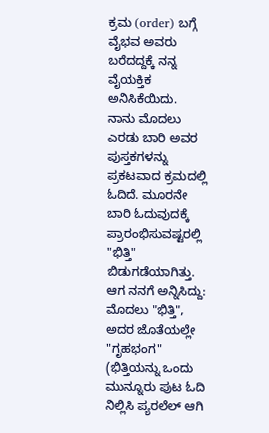ಕ್ರಮ (order) ಬಗ್ಗೆ ವೈಭವ ಅವರು ಬರೆದದ್ದಕ್ಕೆ ನನ್ನ ವೈಯಕ್ತಿಕ ಅನಿಸಿಕೆಯಿದು.
ನಾನು ಮೊದಲು ಎರಡು ಬಾರಿ ಅವರ ಪುಸ್ತಕಗಳನ್ನು ಪ್ರಕಟವಾದ ಕ್ರಮದಲ್ಲಿ ಓದಿದೆ. ಮೂರನೇ ಬಾರಿ ಓದುವುದಕ್ಕೆ ಪ್ರಾರಂಭಿಸುವಷ್ಟರಲ್ಲಿ "ಭಿತ್ತಿ" ಬಿಡುಗಡೆಯಾಗಿತ್ತು. ಆಗ ನನಗೆ ಅನ್ನಿಸಿದ್ದು: ಮೊದಲು "ಭಿತ್ತಿ", ಅದರ ಜೊತೆಯಲ್ಲೇ "ಗೃಹಭಂಗ" (ಭಿತ್ತಿಯನ್ನು ಒಂದು ಮುನ್ನೂರು ಪುಟ ಓದಿ ನಿಲ್ಲಿಸಿ ಪ್ಯರಲೆಲ್ ಆಗಿ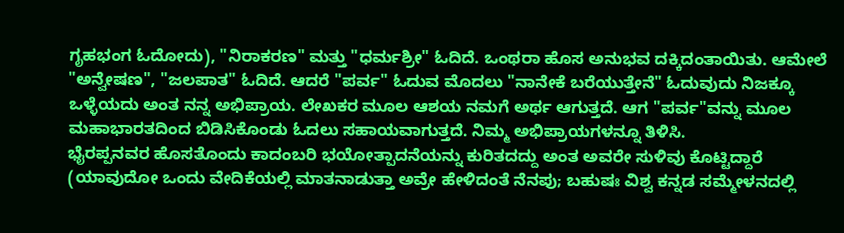ಗೃಹಭಂಗ ಓದೋದು), "ನಿರಾಕರಣ" ಮತ್ತು "ಧರ್ಮಶ್ರೀ" ಓದಿದೆ. ಒಂಥರಾ ಹೊಸ ಅನುಭವ ದಕ್ಕಿದಂತಾಯಿತು. ಆಮೇಲೆ "ಅನ್ವೇಷಣ", "ಜಲಪಾತ" ಓದಿದೆ. ಆದರೆ "ಪರ್ವ" ಓದುವ ಮೊದಲು "ನಾನೇಕೆ ಬರೆಯುತ್ತೇನೆ" ಓದುವುದು ನಿಜಕ್ಕೂ ಒಳ್ಳೆಯದು ಅಂತ ನನ್ನ ಅಭಿಪ್ರಾಯ. ಲೇಖಕರ ಮೂಲ ಆಶಯ ನಮಗೆ ಅರ್ಥ ಆಗುತ್ತದೆ. ಆಗ "ಪರ್ವ"ವನ್ನು ಮೂಲ ಮಹಾಭಾರತದಿಂದ ಬಿಡಿಸಿಕೊಂಡು ಓದಲು ಸಹಾಯವಾಗುತ್ತದೆ. ನಿಮ್ಮ ಅಭಿಪ್ರಾಯಗಳನ್ನೂ ತಿಳಿಸಿ.
ಭೈರಪ್ಪನವರ ಹೊಸತೊಂದು ಕಾದಂಬರಿ ಭಯೋತ್ಪಾದನೆಯನ್ನು ಕುರಿತದದ್ದು ಅಂತ ಅವರೇ ಸುಳಿವು ಕೊಟ್ಟಿದ್ದಾರೆ (ಯಾವುದೋ ಒಂದು ವೇದಿಕೆಯಲ್ಲಿ ಮಾತನಾಡುತ್ತಾ ಅವ್ರೇ ಹೇಳಿದಂತೆ ನೆನಪು; ಬಹುಷಃ ವಿಶ್ವ ಕನ್ನಡ ಸಮ್ಮೇಳನದಲ್ಲಿ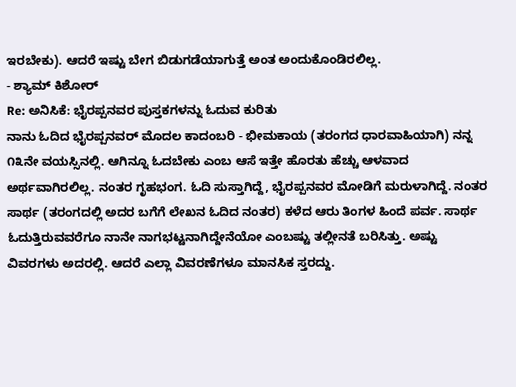ಇರಬೇಕು). ಆದರೆ ಇಷ್ಟು ಬೇಗ ಬಿಡುಗಡೆಯಾಗುತ್ತೆ ಅಂತ ಅಂದುಕೊಂಡಿರಲಿಲ್ಲ.
- ಶ್ಯಾಮ್ ಕಿಶೋರ್
Re: ಅನಿಸಿಕೆ: ಭೈರಪ್ಪನವರ ಪುಸ್ತಕಗಳನ್ನು ಓದುವ ಕುರಿತು
ನಾನು ಓದಿದ ಭೈರಪ್ಪನವರ್ ಮೊದಲ ಕಾದಂಬರಿ - ಭೀಮಕಾಯ (ತರಂಗದ ಧಾರವಾಹಿಯಾಗಿ) ನನ್ನ ೧೩ನೇ ವಯಸ್ಸಿನಲ್ಲಿ. ಆಗಿನ್ನೂ ಓದಬೇಕು ಎಂಬ ಆಸೆ ಇತ್ತೇ ಹೊರತು ಹೆಚ್ಚು ಆಳವಾದ ಅರ್ಥವಾಗಿರಲಿಲ್ಲ. ನಂತರ ಗೃಹಭಂಗ. ಓದಿ ಸುಸ್ತಾಗಿದ್ದೆ, ಭೈರಪ್ಪನವರ ಮೋಡಿಗೆ ಮರುಳಾಗಿದ್ದೆ. ನಂತರ ಸಾರ್ಥ (ತರಂಗದಲ್ಲಿ ಅದರ ಬಗೆಗೆ ಲೇಖನ ಓದಿದ ನಂತರ) ಕಳೆದ ಆರು ತಿಂಗಳ ಹಿಂದೆ ಪರ್ವ. ಸಾರ್ಥ ಓದುತ್ತಿರುವವರೆಗೂ ನಾನೇ ನಾಗಭಟ್ಟನಾಗಿದ್ದೇನೆಯೋ ಎಂಬಷ್ಟು ತಲ್ಲೀನತೆ ಬರಿಸಿತ್ತು. ಅಷ್ಟು ವಿವರಗಳು ಅದರಲ್ಲಿ. ಆದರೆ ಎಲ್ಲಾ ವಿವರಣೆಗಳೂ ಮಾನಸಿಕ ಸ್ತರದ್ದು.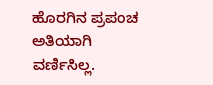ಹೊರಗಿನ ಪ್ರಪಂಚ ಅತಿಯಾಗಿ ವರ್ಣಿಸಿಲ್ಲ.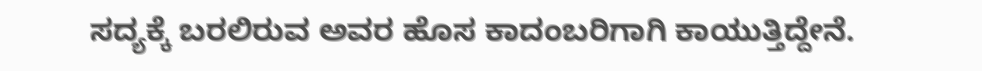ಸದ್ಯಕ್ಕೆ ಬರಲಿರುವ ಅವರ ಹೊಸ ಕಾದಂಬರಿಗಾಗಿ ಕಾಯುತ್ತಿದ್ದೇನೆ.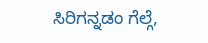ಸಿರಿಗನ್ನಡಂ ಗೆಲ್ಗೆ,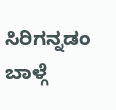ಸಿರಿಗನ್ನಡಂ ಬಾಳ್ಗೆ